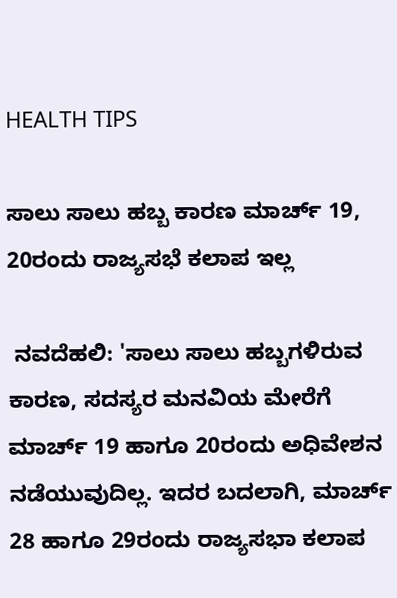HEALTH TIPS

ಸಾಲು ಸಾಲು ಹಬ್ಬ ಕಾರಣ ಮಾರ್ಚ್‌ 19, 20ರಂದು ರಾಜ್ಯಸಭೆ ಕಲಾಪ ಇಲ್ಲ

 ನವದೆಹಲಿ: 'ಸಾಲು ಸಾಲು ಹಬ್ಬಗಳಿರುವ ಕಾರಣ, ಸದಸ್ಯರ ಮನವಿಯ ಮೇರೆಗೆ ಮಾರ್ಚ್‌ 19 ಹಾಗೂ 20ರಂದು ಅಧಿವೇಶನ ನಡೆಯುವುದಿಲ್ಲ. ಇದರ ಬದಲಾಗಿ, ಮಾರ್ಚ್‌ 28 ಹಾಗೂ 29ರಂದು ರಾಜ್ಯಸಭಾ ಕಲಾಪ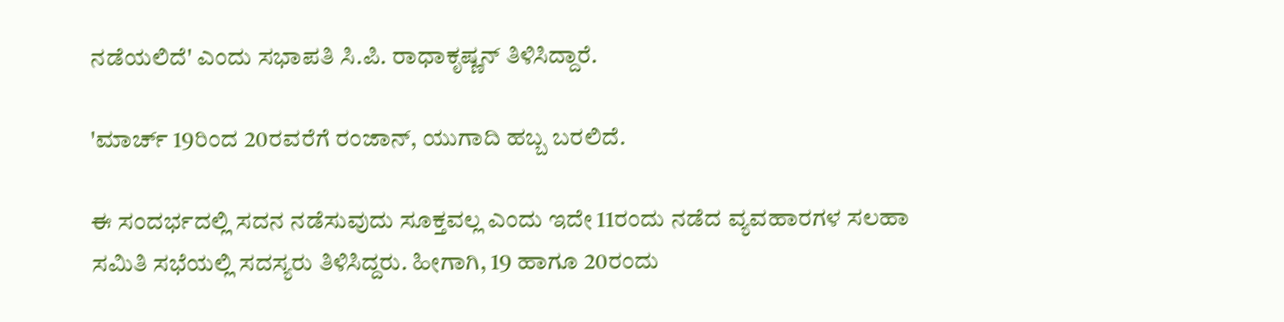ನಡೆಯಲಿದೆ' ಎಂದು ಸಭಾಪತಿ ಸಿ.ಪಿ. ರಾಧಾಕೃಷ್ಣನ್‌ ತಿಳಿಸಿದ್ದಾರೆ.

'ಮಾರ್ಚ್ 19ರಿಂದ 20ರವರೆಗೆ ರಂಜಾನ್‌, ಯುಗಾದಿ ಹಬ್ಬ ಬರಲಿದೆ.

ಈ ಸಂದರ್ಭದಲ್ಲಿ ಸದನ ನಡೆಸುವುದು ಸೂಕ್ತವಲ್ಲ ಎಂದು ಇದೇ 11ರಂದು ನಡೆದ ವ್ಯವಹಾರಗಳ ಸಲಹಾ ಸಮಿತಿ ಸಭೆಯಲ್ಲಿ ಸದಸ್ಯರು ತಿಳಿಸಿದ್ದರು. ಹೀಗಾಗಿ, 19 ಹಾಗೂ 20ರಂದು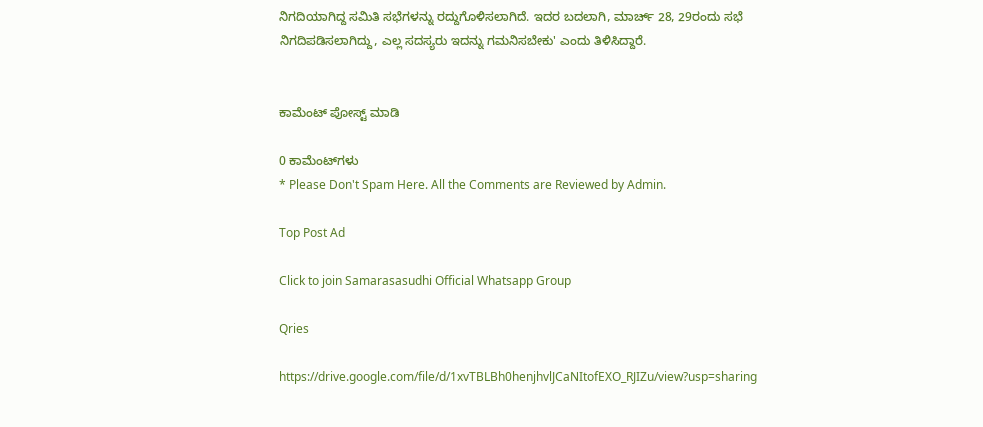ನಿಗದಿಯಾಗಿದ್ದ ಸಮಿತಿ ಸಭೆಗಳನ್ನು ರದ್ದುಗೊಳಿಸಲಾಗಿದೆ. ಇದರ ಬದಲಾಗಿ, ಮಾರ್ಚ್‌ 28, 29ರಂದು ಸಭೆ ನಿಗದಿಪಡಿಸಲಾಗಿದ್ದು, ಎಲ್ಲ ಸದಸ್ಯರು ಇದನ್ನು ಗಮನಿಸಬೇಕು' ಎಂದು ತಿಳಿಸಿದ್ದಾರೆ.


ಕಾಮೆಂಟ್‌‌ ಪೋಸ್ಟ್‌ ಮಾಡಿ

0 ಕಾಮೆಂಟ್‌ಗಳು
* Please Don't Spam Here. All the Comments are Reviewed by Admin.

Top Post Ad

Click to join Samarasasudhi Official Whatsapp Group

Qries

https://drive.google.com/file/d/1xvTBLBh0henjhvlJCaNItofEXO_RJIZu/view?usp=sharing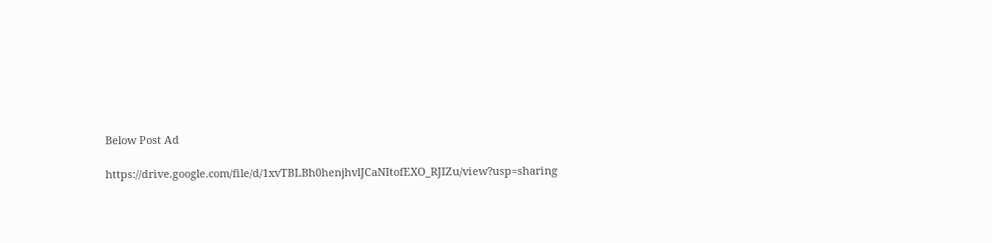Below Post Ad

https://drive.google.com/file/d/1xvTBLBh0henjhvlJCaNItofEXO_RJIZu/view?usp=sharing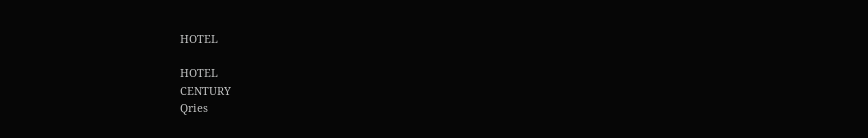HOTEL

HOTEL
CENTURY
Qries